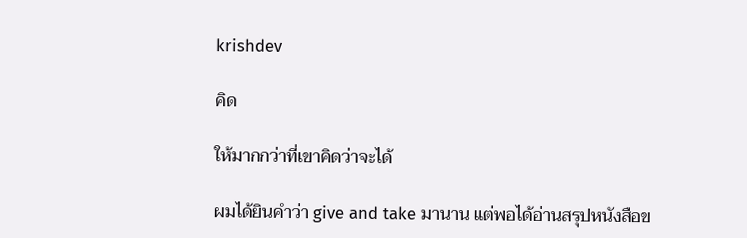krishdev

คิด

ให้มากกว่าที่เขาคิดว่าจะได้

ผมได้ยินคำว่า give and take มานาน แต่พอได้อ่านสรุปหนังสือข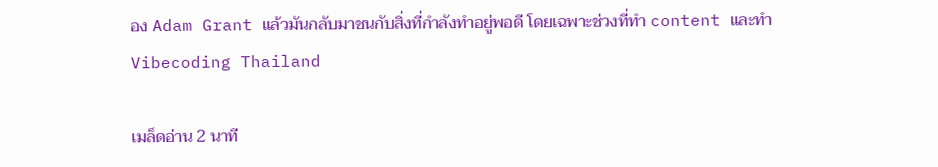อง Adam Grant แล้วมันกลับมาชนกับสิ่งที่กำลังทำอยู่พอดี โดยเฉพาะช่วงที่ทำ content และทำ Vibecoding Thailand

เมล็ดอ่าน 2 นาที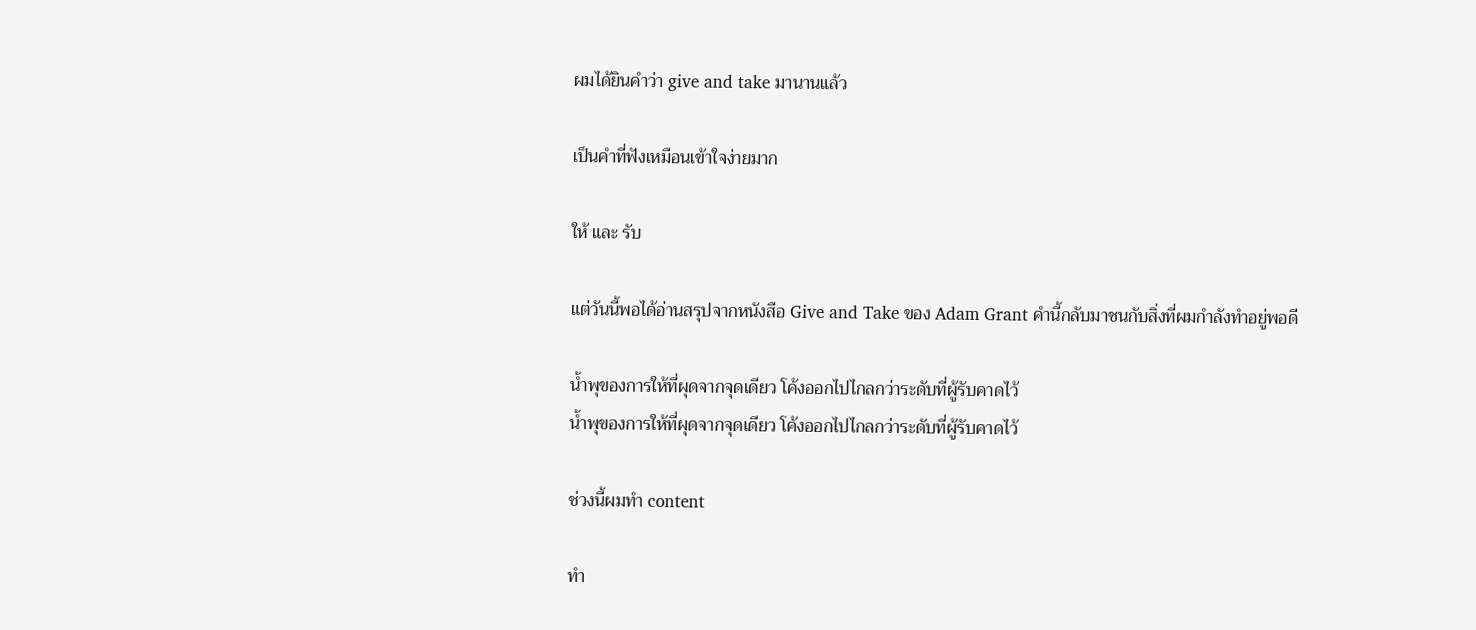ผมได้ยินคำว่า give and take มานานแล้ว

เป็นคำที่ฟังเหมือนเข้าใจง่ายมาก

ให้ และ รับ

แต่วันนี้พอได้อ่านสรุปจากหนังสือ Give and Take ของ Adam Grant คำนี้กลับมาชนกับสิ่งที่ผมกำลังทำอยู่พอดี

น้ำพุของการให้ที่ผุดจากจุดเดียว โค้งออกไปไกลกว่าระดับที่ผู้รับคาดไว้
น้ำพุของการให้ที่ผุดจากจุดเดียว โค้งออกไปไกลกว่าระดับที่ผู้รับคาดไว้

ช่วงนี้ผมทำ content

ทำ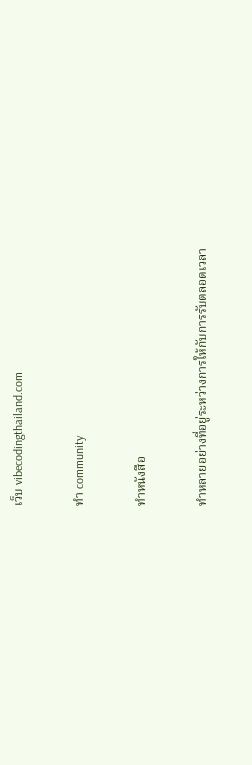เว็บ vibecodingthailand.com

ทำ community

ทำหนังสือ

ทำหลายอย่างที่อยู่ระหว่างการให้กับการรับตลอดเวลา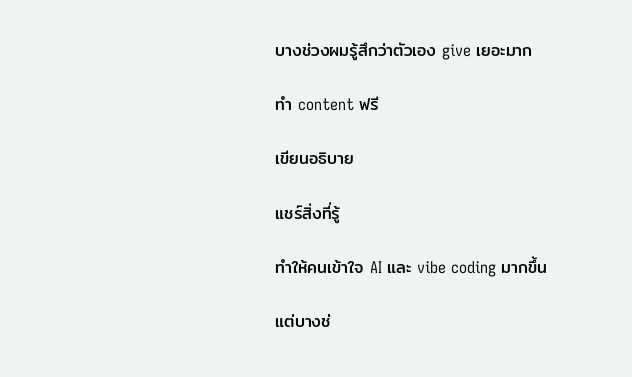บางช่วงผมรู้สึกว่าตัวเอง give เยอะมาก

ทำ content ฟรี

เขียนอธิบาย

แชร์สิ่งที่รู้

ทำให้คนเข้าใจ AI และ vibe coding มากขึ้น

แต่บางช่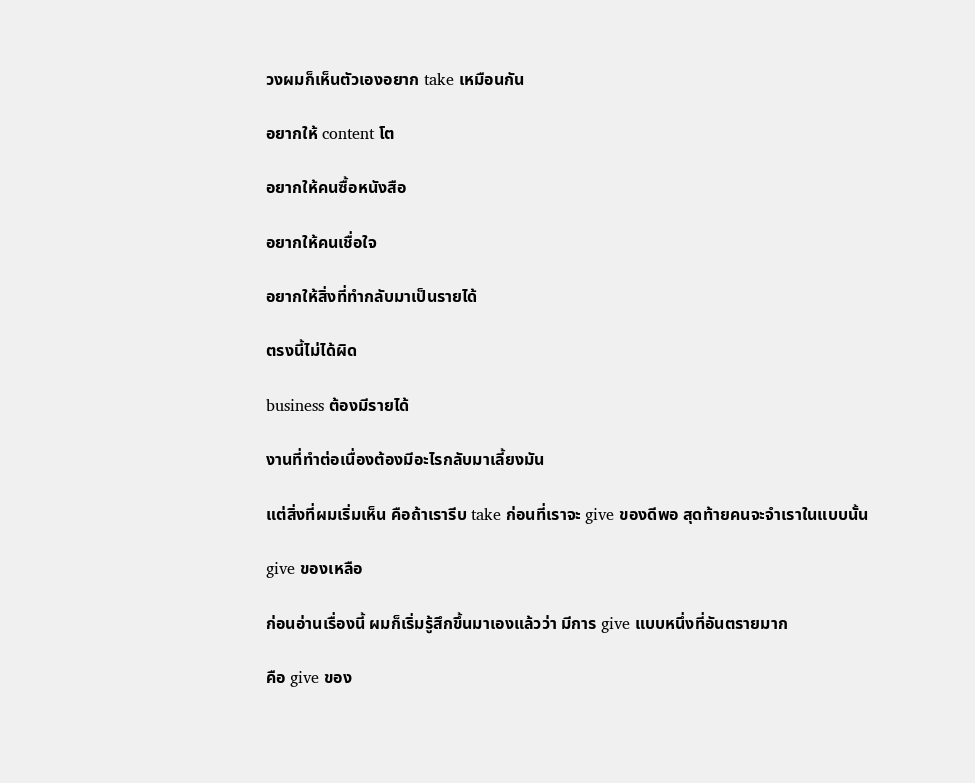วงผมก็เห็นตัวเองอยาก take เหมือนกัน

อยากให้ content โต

อยากให้คนซื้อหนังสือ

อยากให้คนเชื่อใจ

อยากให้สิ่งที่ทำกลับมาเป็นรายได้

ตรงนี้ไม่ได้ผิด

business ต้องมีรายได้

งานที่ทำต่อเนื่องต้องมีอะไรกลับมาเลี้ยงมัน

แต่สิ่งที่ผมเริ่มเห็น คือถ้าเรารีบ take ก่อนที่เราจะ give ของดีพอ สุดท้ายคนจะจำเราในแบบนั้น

give ของเหลือ

ก่อนอ่านเรื่องนี้ ผมก็เริ่มรู้สึกขึ้นมาเองแล้วว่า มีการ give แบบหนึ่งที่อันตรายมาก

คือ give ของ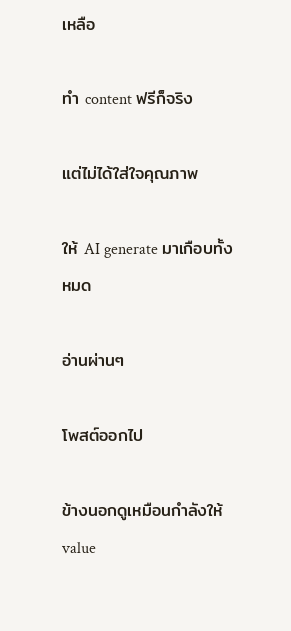เหลือ

ทำ content ฟรีก็จริง

แต่ไม่ได้ใส่ใจคุณภาพ

ให้ AI generate มาเกือบทั้งหมด

อ่านผ่านๆ

โพสต์ออกไป

ข้างนอกดูเหมือนกำลังให้ value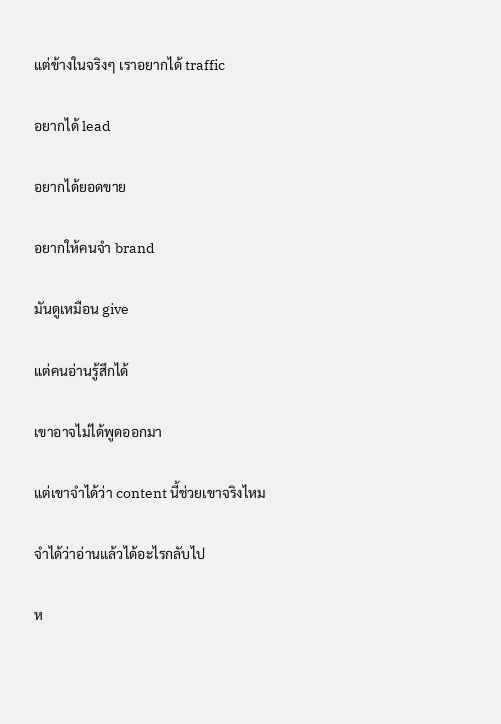แต่ข้างในจริงๆ เราอยากได้ traffic

อยากได้ lead

อยากได้ยอดขาย

อยากให้คนจำ brand

มันดูเหมือน give

แต่คนอ่านรู้สึกได้

เขาอาจไม่ได้พูดออกมา

แต่เขาจำได้ว่า content นี้ช่วยเขาจริงไหม

จำได้ว่าอ่านแล้วได้อะไรกลับไป

ห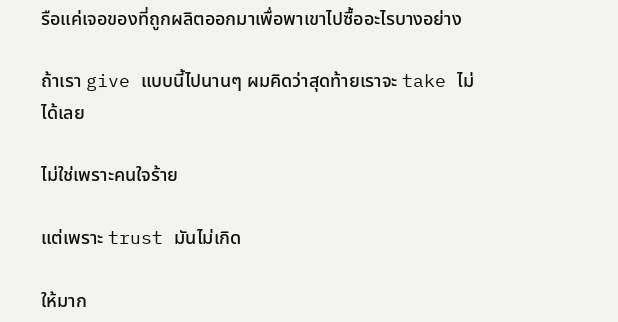รือแค่เจอของที่ถูกผลิตออกมาเพื่อพาเขาไปซื้ออะไรบางอย่าง

ถ้าเรา give แบบนี้ไปนานๆ ผมคิดว่าสุดท้ายเราจะ take ไม่ได้เลย

ไม่ใช่เพราะคนใจร้าย

แต่เพราะ trust มันไม่เกิด

ให้มาก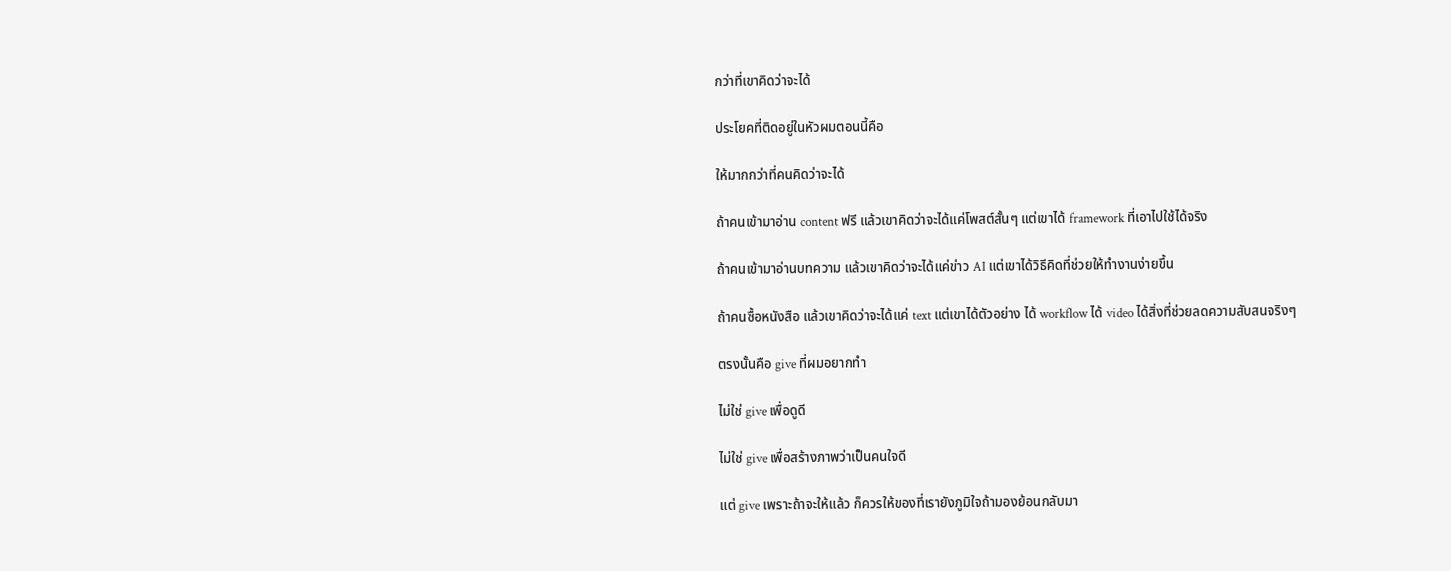กว่าที่เขาคิดว่าจะได้

ประโยคที่ติดอยู่ในหัวผมตอนนี้คือ

ให้มากกว่าที่คนคิดว่าจะได้

ถ้าคนเข้ามาอ่าน content ฟรี แล้วเขาคิดว่าจะได้แค่โพสต์สั้นๆ แต่เขาได้ framework ที่เอาไปใช้ได้จริง

ถ้าคนเข้ามาอ่านบทความ แล้วเขาคิดว่าจะได้แค่ข่าว AI แต่เขาได้วิธีคิดที่ช่วยให้ทำงานง่ายขึ้น

ถ้าคนซื้อหนังสือ แล้วเขาคิดว่าจะได้แค่ text แต่เขาได้ตัวอย่าง ได้ workflow ได้ video ได้สิ่งที่ช่วยลดความสับสนจริงๆ

ตรงนั้นคือ give ที่ผมอยากทำ

ไม่ใช่ give เพื่อดูดี

ไม่ใช่ give เพื่อสร้างภาพว่าเป็นคนใจดี

แต่ give เพราะถ้าจะให้แล้ว ก็ควรให้ของที่เรายังภูมิใจถ้ามองย้อนกลับมา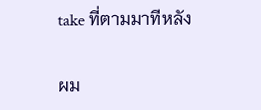take ที่ตามมาทีหลัง

ผม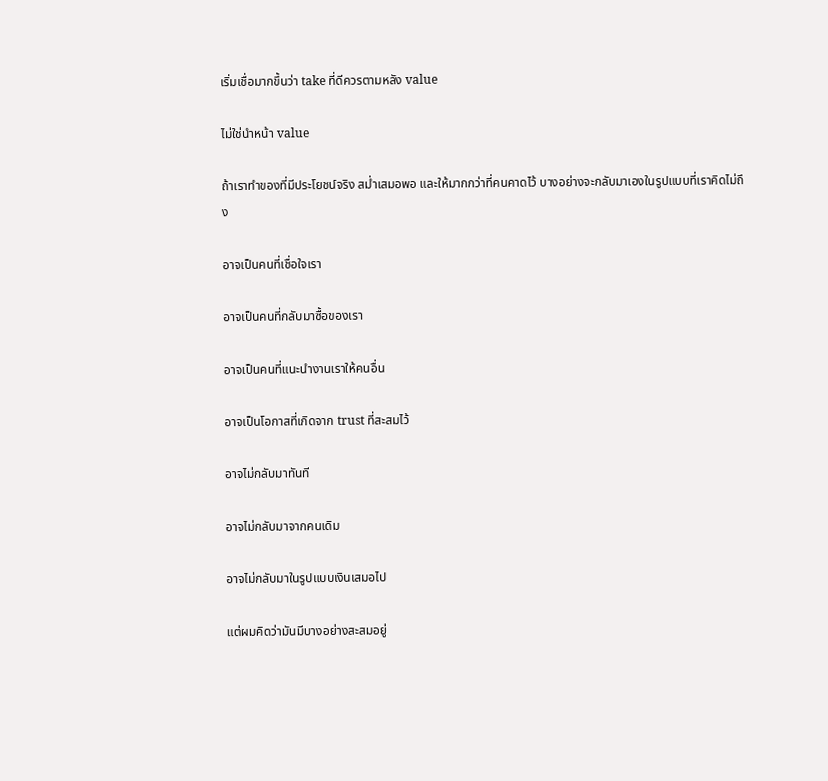เริ่มเชื่อมากขึ้นว่า take ที่ดีควรตามหลัง value

ไม่ใช่นำหน้า value

ถ้าเราทำของที่มีประโยชน์จริง สม่ำเสมอพอ และให้มากกว่าที่คนคาดไว้ บางอย่างจะกลับมาเองในรูปแบบที่เราคิดไม่ถึง

อาจเป็นคนที่เชื่อใจเรา

อาจเป็นคนที่กลับมาซื้อของเรา

อาจเป็นคนที่แนะนำงานเราให้คนอื่น

อาจเป็นโอกาสที่เกิดจาก trust ที่สะสมไว้

อาจไม่กลับมาทันที

อาจไม่กลับมาจากคนเดิม

อาจไม่กลับมาในรูปแบบเงินเสมอไป

แต่ผมคิดว่ามันมีบางอย่างสะสมอยู่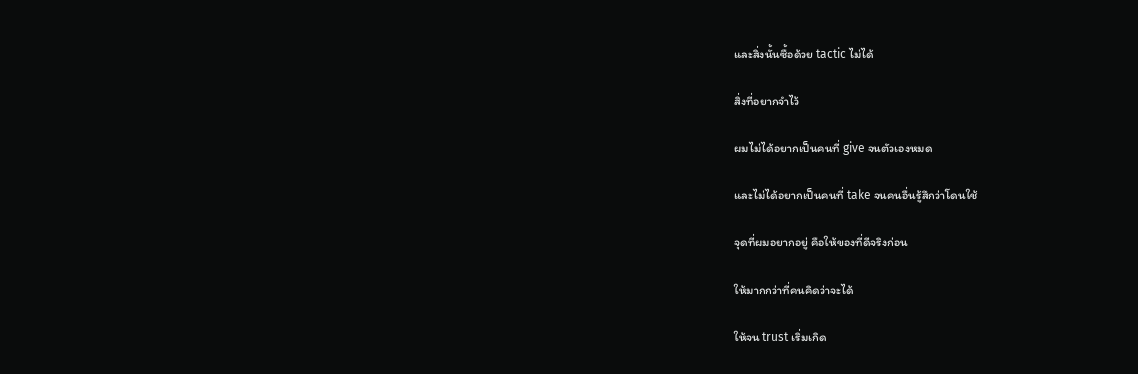และสิ่งนั้นซื้อด้วย tactic ไม่ได้

สิ่งที่อยากจำไว้

ผมไม่ได้อยากเป็นคนที่ give จนตัวเองหมด

และไม่ได้อยากเป็นคนที่ take จนคนอื่นรู้สึกว่าโดนใช้

จุดที่ผมอยากอยู่ คือให้ของที่ดีจริงก่อน

ให้มากกว่าที่คนคิดว่าจะได้

ให้จน trust เริ่มเกิด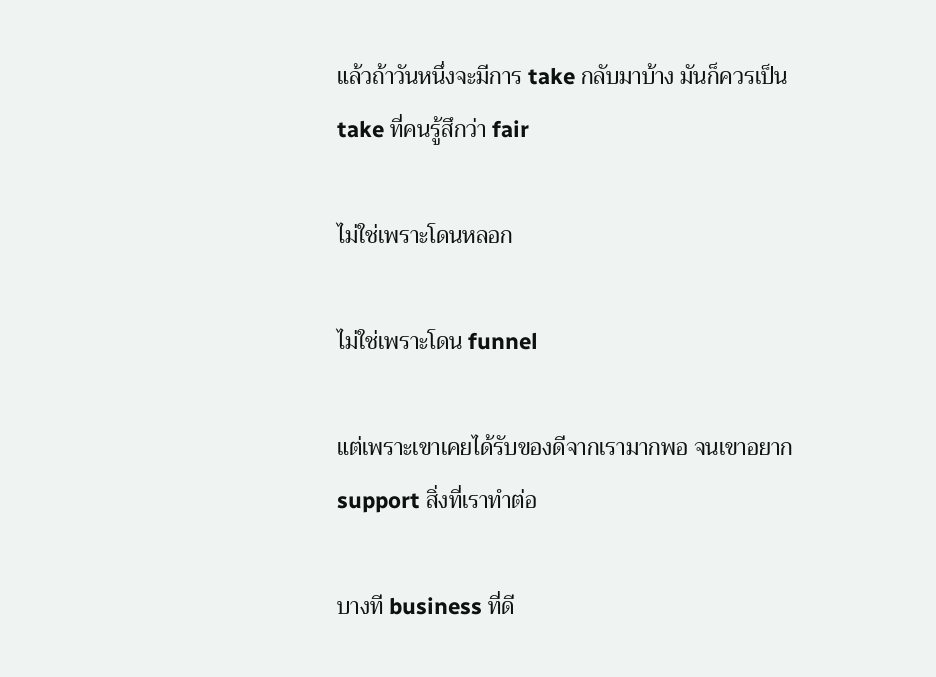แล้วถ้าวันหนึ่งจะมีการ take กลับมาบ้าง มันก็ควรเป็น take ที่คนรู้สึกว่า fair

ไม่ใช่เพราะโดนหลอก

ไม่ใช่เพราะโดน funnel

แต่เพราะเขาเคยได้รับของดีจากเรามากพอ จนเขาอยาก support สิ่งที่เราทำต่อ

บางที business ที่ดี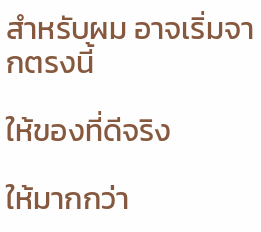สำหรับผม อาจเริ่มจากตรงนี้

ให้ของที่ดีจริง

ให้มากกว่า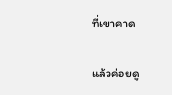ที่เขาคาด

แล้วค่อยดู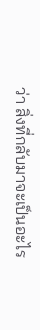ว่า สิ่งที่กลับมาจะเป็นอะไร